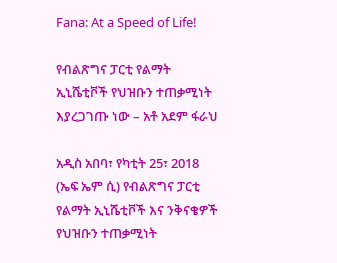Fana: At a Speed of Life!

የብልጽግና ፓርቲ የልማት ኢኒሼቲቮች የህዝቡን ተጠቃሚነት እያረጋገጡ ነው – አቶ አደም ፋራህ

አዲስ አበባ፣ የካቲት 25፣ 2018 (ኤፍ ኤም ሲ) የብልጽግና ፓርቲ የልማት ኢኒሼቲቮች እና ንቅናቄዎች የህዝቡን ተጠቃሚነት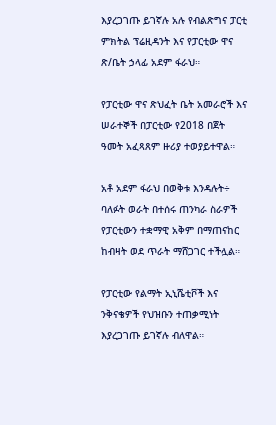እያረጋገጡ ይገኛሉ አሉ የብልጽግና ፓርቲ ምክትል ፕሬዚዳንት እና የፓርቲው ዋና ጽ/ቤት ኃላፊ አደም ፋራህ።

የፓርቲው ዋና ጽህፈት ቤት አመራሮች እና ሠራተኞች በፓርቲው የ2018 በጀት ዓመት አፈጻጸም ዙሪያ ተወያይተዋል።

አቶ አደም ፋራህ በወቅቱ እንዳሉት÷ ባለፉት ወራት በተሰሩ ጠንካራ ስራዎች የፓርቲውን ተቋማዊ አቅም በማጠናከር ከብዛት ወደ ጥራት ማሸጋገር ተችሏል።

የፓርቲው የልማት ኢኒሼቲቮች እና ንቅናቄዎች የህዝቡን ተጠቃሚነት እያረጋገጡ ይገኛሉ ብለዋል።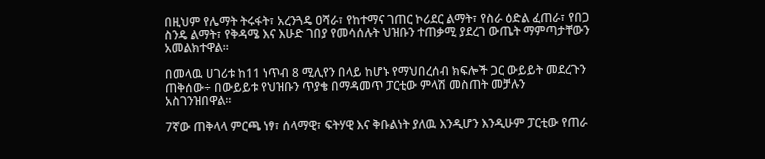በዚህም የሌማት ትሩፋት፣ አረንጓዴ ዐሻራ፣ የከተማና ገጠር ኮሪደር ልማት፣ የስራ ዕድል ፈጠራ፣ የበጋ ስንዴ ልማት፣ የቅዳሜ እና እሁድ ገበያ የመሳሰሉት ህዝቡን ተጠቃሚ ያደረገ ውጤት ማምጣታቸውን አመልክተዋል።

በመላዉ ሀገሪቱ ከ11 ነጥብ 8 ሚሊየን በላይ ከሆኑ የማህበረሰብ ክፍሎች ጋር ውይይት መደረጉን ጠቅሰው÷ በውይይቱ የህዝቡን ጥያቄ በማዳመጥ ፓርቲው ምላሽ መስጠት መቻሉን አስገንዝበዋል፡፡

7ኛው ጠቅላላ ምርጫ ነፃ፣ ሰላማዊ፣ ፍትሃዊ እና ቅቡልነት ያለዉ እንዲሆን እንዲሁም ፓርቲው የጠራ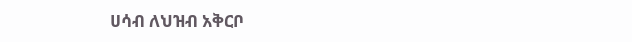ሀሳብ ለህዝብ አቅርቦ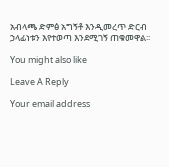አብላጫ ድምፅ አግኝቶ እንዲመረጥ ድርብ ኃላፊነቱን እየተወጣ እንደሚገኝ ጠቁመዋል፡፡

You might also like

Leave A Reply

Your email address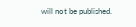will not be published.